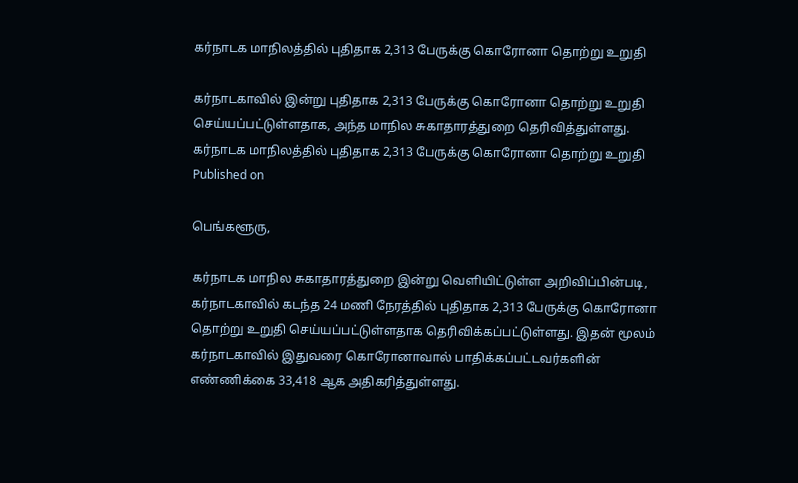கர்நாடக மாநிலத்தில் புதிதாக 2,313 பேருக்கு கொரோனா தொற்று உறுதி

கர்நாடகாவில் இன்று புதிதாக 2,313 பேருக்கு கொரோனா தொற்று உறுதி செய்யப்பட்டுள்ளதாக, அந்த மாநில சுகாதாரத்துறை தெரிவித்துள்ளது.
கர்நாடக மாநிலத்தில் புதிதாக 2,313 பேருக்கு கொரோனா தொற்று உறுதி
Published on

பெங்களூரு,

கர்நாடக மாநில சுகாதாரத்துறை இன்று வெளியிட்டுள்ள அறிவிப்பின்படி, கர்நாடகாவில் கடந்த 24 மணி நேரத்தில் புதிதாக 2,313 பேருக்கு கொரோனா தொற்று உறுதி செய்யப்பட்டுள்ளதாக தெரிவிக்கப்பட்டுள்ளது. இதன் மூலம் கர்நாடகாவில் இதுவரை கொரோனாவால் பாதிக்கப்பட்டவர்களின் எண்ணிக்கை 33,418 ஆக அதிகரித்துள்ளது.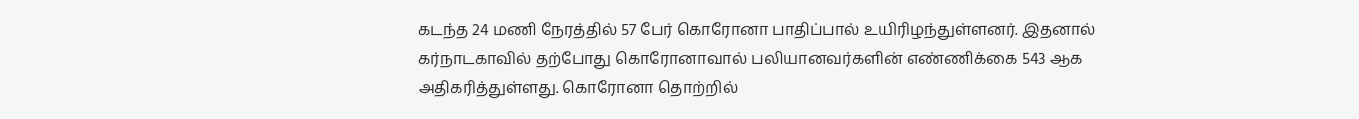கடந்த 24 மணி நேரத்தில் 57 பேர் கொரோனா பாதிப்பால் உயிரிழந்துள்ளனர். இதனால் கர்நாடகாவில் தற்போது கொரோனாவால் பலியானவர்களின் எண்ணிக்கை 543 ஆக அதிகரித்துள்ளது. கொரோனா தொற்றில்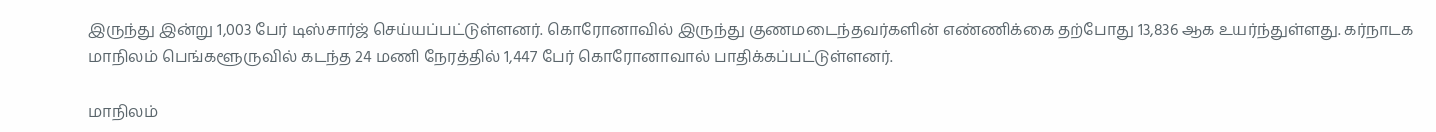இருந்து இன்று 1,003 பேர் டிஸ்சார்ஜ் செய்யப்பட்டுள்ளனர். கொரோனாவில் இருந்து குணமடைந்தவர்களின் எண்ணிக்கை தற்போது 13,836 ஆக உயர்ந்துள்ளது. கர்நாடக மாநிலம் பெங்களூருவில் கடந்த 24 மணி நேரத்தில் 1,447 பேர் கொரோனாவால் பாதிக்கப்பட்டுள்ளனர்.

மாநிலம்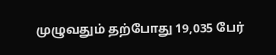முழுவதும் தற்போது 19,035 பேர்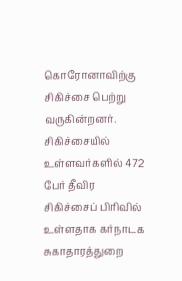கொரோனாவிற்கு சிகிச்சை பெற்று வருகின்றனர். சிகிச்சையில் உள்ளவர்களில் 472 பேர் தீவிர சிகிச்சைப் பிரிவில் உள்ளதாக கர்நாடக சுகாதாரத்துறை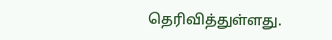தெரிவித்துள்ளது.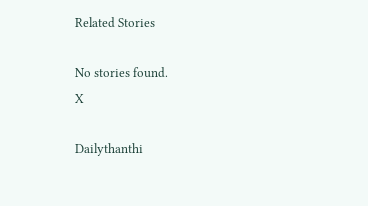Related Stories

No stories found.
X

Dailythanthi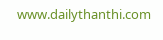www.dailythanthi.com